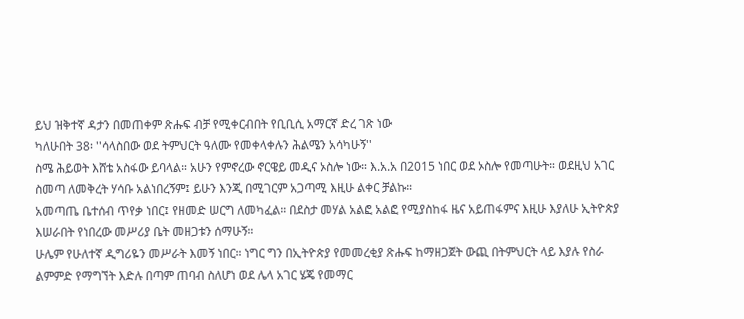ይህ ዝቅተኛ ዳታን በመጠቀም ጽሑፍ ብቻ የሚቀርብበት የቢቢሲ አማርኛ ድረ ገጽ ነው
ካለሁበት 38፡ ''ሳላስበው ወደ ትምህርት ዓለሙ የመቀላቀሉን ሕልሜን አሳካሁኝ''
ስሜ ሕይወት እሸቴ አስፋው ይባላል። አሁን የምኖረው ኖርዌይ መዲና ኦስሎ ነው። እ.አ.አ በ2015 ነበር ወደ ኦስሎ የመጣሁት። ወደዚህ አገር ስመጣ ለመቅረት ሃሳቡ አልነበረኝም፤ ይሁን እንጂ በሚገርም አጋጣሚ እዚሁ ልቀር ቻልኩ።
አመጣጤ ቤተሰብ ጥየቃ ነበር፤ የዘመድ ሠርግ ለመካፈል። በደስታ መሃል አልፎ አልፎ የሚያስከፋ ዜና አይጠፋምና እዚሁ እያለሁ ኢትዮጵያ እሠራበት የነበረው መሥሪያ ቤት መዘጋቱን ሰማሁኝ።
ሁሌም የሁለተኛ ዲግሪዬን መሥራት እመኝ ነበር። ነግር ግን በኢትዮጵያ የመመረቂያ ጽሑፍ ከማዘጋጀት ውጪ በትምህርት ላይ እያሉ የስራ ልምምድ የማግኘት እድሉ በጣም ጠባብ ስለሆነ ወደ ሌላ አገር ሄጄ የመማር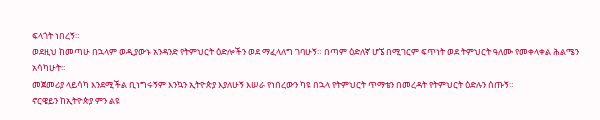ፍላጎት ነበረኝ።
ወደዚህ ከመጣሁ በኋላም ወዲያውኑ አንዳንድ የትምህርት ዕድሎችን ወደ ማፈላለግ ገባሁኝ። በጣም ዕድለኛ ሆኜ በሚገርም ፍጥነት ወደ ትምህርት ዓለሙ የመቀላቀል ሕልሜን አሳካሁት።
መጀመሪያ ላይሳካ እንደሚችል ቢነግሩኝም እንኳን ኢትዮጵያ እያለሁኝ እሠራ የነበረውን ካዩ በኋላ የትምህርት ጥማቴን በመረዳት የትምህርት ዕድሉን ሰጡኝ።
ኖርዌይን ከኢትዮጵያ ምን ልዩ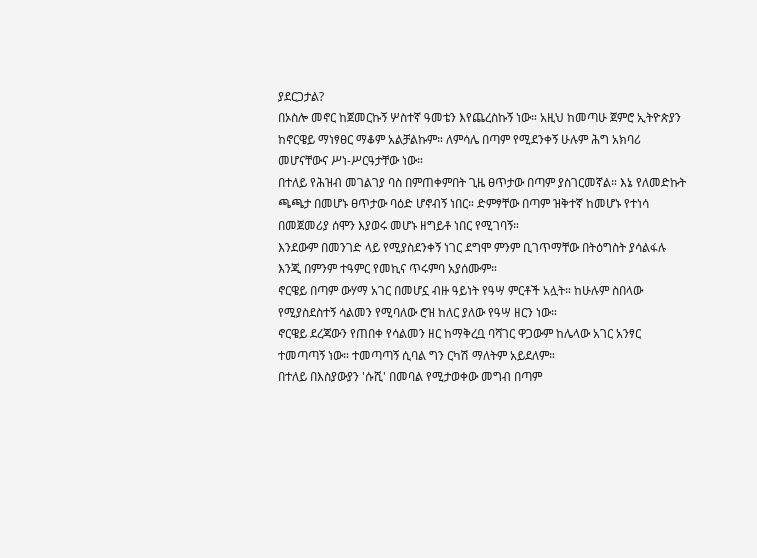ያደርጋታል?
በኦስሎ መኖር ከጀመርኩኝ ሦስተኛ ዓመቴን እየጨረስኩኝ ነው። አዚህ ከመጣሁ ጀምሮ ኢትዮጵያን ከኖርዌይ ማነፃፀር ማቆም አልቻልኩም። ለምሳሌ በጣም የሚደንቀኝ ሁሉም ሕግ አክባሪ መሆናቸውና ሥነ-ሥርዓታቸው ነው።
በተለይ የሕዝብ መገልገያ ባስ በምጠቀምበት ጊዜ ፀጥታው በጣም ያስገርመኛል። እኔ የለመድኩት ጫጫታ በመሆኑ ፀጥታው ባዕድ ሆኖብኝ ነበር። ድምፃቸው በጣም ዝቅተኛ ከመሆኑ የተነሳ በመጀመሪያ ሰሞን እያወሩ መሆኑ ዘግይቶ ነበር የሚገባኝ።
እንደውም በመንገድ ላይ የሚያስደንቀኝ ነገር ደግሞ ምንም ቢገጥማቸው በትዕግስት ያሳልፋሉ እንጂ በምንም ተዓምር የመኪና ጥሩምባ አያሰሙም።
ኖርዌይ በጣም ውሃማ አገር በመሆኗ ብዙ ዓይነት የዓሣ ምርቶች አሏት። ከሁሉም ስበላው የሚያስደስተኝ ሳልመን የሚባለው ሮዝ ከለር ያለው የዓሣ ዘርን ነው።
ኖርዌይ ደረጃውን የጠበቀ የሳልመን ዘር ከማቅረቧ ባሻገር ዋጋውም ከሌላው አገር አንፃር ተመጣጣኝ ነው። ተመጣጣኝ ሲባል ግን ርካሽ ማለትም አይደለም።
በተለይ በእስያውያን 'ሱሺ' በመባል የሚታወቀው መግብ በጣም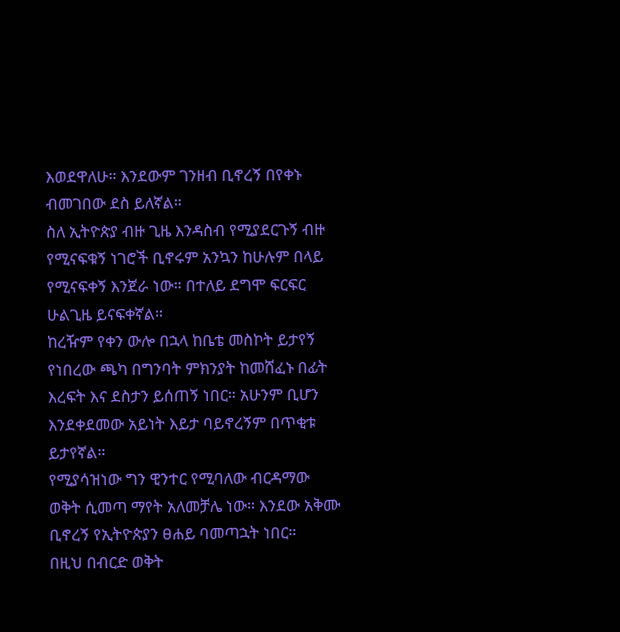እወደዋለሁ። እንደውም ገንዘብ ቢኖረኝ በየቀኑ ብመገበው ደስ ይለኛል።
ስለ ኢትዮጵያ ብዙ ጊዜ እንዳስብ የሚያደርጉኝ ብዙ የሚናፍቁኝ ነገሮች ቢኖሩም አንኳን ከሁሉም በላይ የሚናፍቀኝ እንጀራ ነው። በተለይ ደግሞ ፍርፍር ሁልጊዜ ይናፍቀኛል።
ከረዥም የቀን ውሎ በኋላ ከቤቴ መስኮት ይታየኝ የነበረው ጫካ በግንባት ምክንያት ከመሸፈኑ በፊት እረፍት እና ደስታን ይሰጠኝ ነበር። አሁንም ቢሆን እንደቀደመው አይነት እይታ ባይኖረኝም በጥቂቱ ይታየኛል።
የሚያሳዝነው ግን ዊንተር የሚባለው ብርዳማው ወቅት ሲመጣ ማየት አለመቻሌ ነው። እንደው አቅሙ ቢኖረኝ የኢትዮጵያን ፀሐይ ባመጣኋት ነበር።
በዚህ በብርድ ወቅት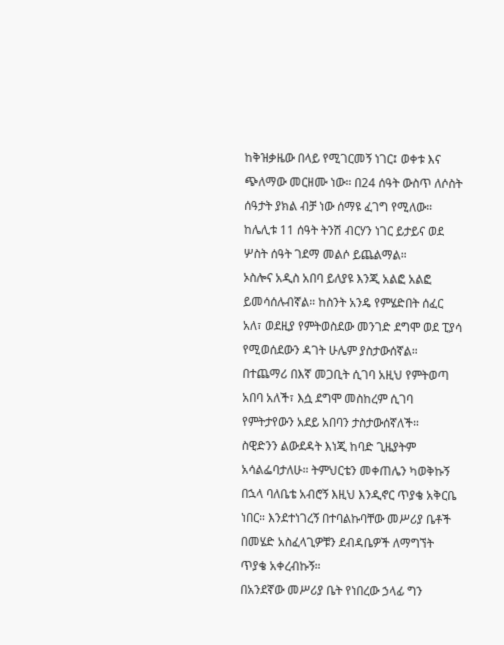ከቅዝቃዜው በላይ የሚገርመኝ ነገር፤ ወቀቱ እና ጭለማው መርዘሙ ነው። በ24 ሰዓት ውስጥ ለሶስት ሰዓታት ያክል ብቻ ነው ሰማዩ ፈገግ የሚለው። ከሌሊቱ 11 ሰዓት ትንሽ ብርሃን ነገር ይታይና ወደ ሦስት ሰዓት ገደማ መልሶ ይጨልማል።
ኦስሎና አዲስ አበባ ይለያዩ እንጂ አልፎ አልፎ ይመሳሰሉብኛል። ከስንት አንዴ የምሄድበት ሰፈር አለ፣ ወደዚያ የምትወስደው መንገድ ደግሞ ወደ ፒያሳ የሚወሰደውን ዳገት ሁሌም ያስታውሰኛል። በተጨማሪ በእኛ መጋቢት ሲገባ አዚህ የምትወጣ አበባ አለች፣ እሷ ደግሞ መስከረም ሲገባ የምትታየውን አደይ አበባን ታስታውሰኛለች።
ስዊድንን ልውደዳት እነጂ ከባድ ጊዜያትም አሳልፌባታለሁ። ትምህርቴን መቀጠሌን ካወቅኩኝ በኋላ ባለቤቴ አብሮኝ እዚህ እንዲኖር ጥያቄ አቅርቤ ነበር። እንደተነገረኝ በተባልኩባቸው መሥሪያ ቤቶች በመሄድ አስፈላጊዎቹን ደብዳቤዎች ለማግኘት ጥያቄ አቀረብኩኝ።
በአንደኛው መሥሪያ ቤት የነበረው ኃላፊ ግን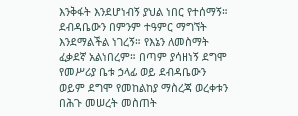እንቅፋት እንደሆነብኝ ያህል ነበር የተሰማኝ። ደብዳቤውን በምንም ተዓምር ማግኘት እንደማልችል ነገረኝ። የእኔን ለመስማት ፈቃደኛ አልነበረም። በጣም ያሳዘነኝ ደግሞ የመሥሪያ ቤቱ ኃላፊ ወይ ደብዳቤውን ወይም ደግሞ የመከልከያ ማስረጃ ወረቀቱን በሕጉ መሠረት መስጠት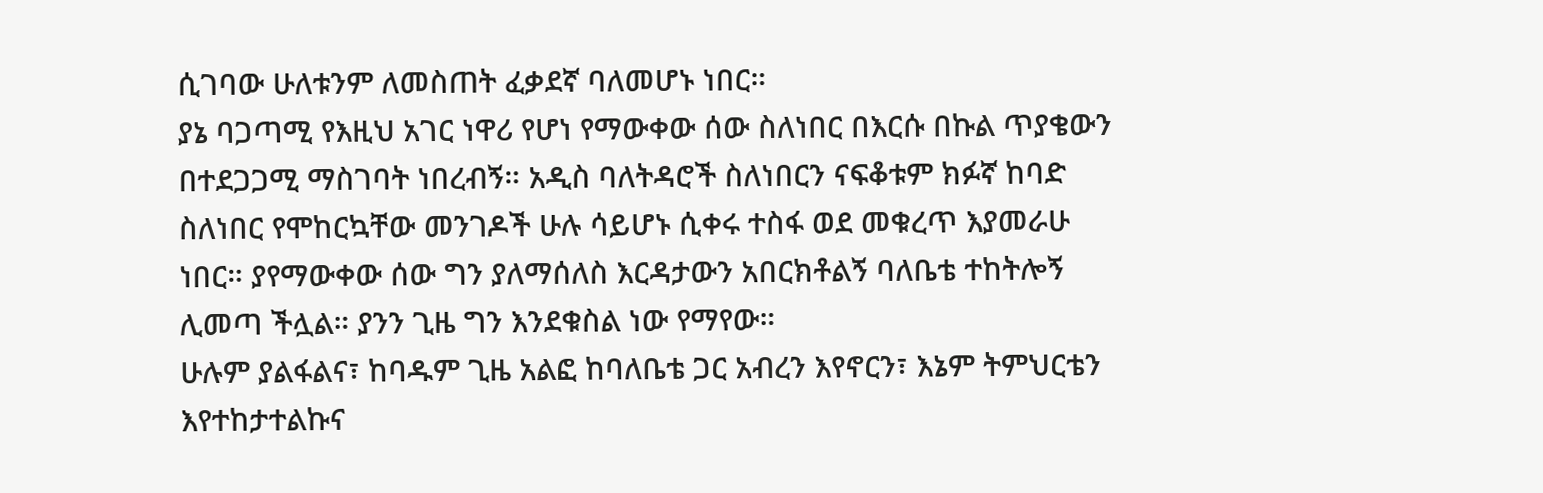ሲገባው ሁለቱንም ለመስጠት ፈቃደኛ ባለመሆኑ ነበር።
ያኔ ባጋጣሚ የእዚህ አገር ነዋሪ የሆነ የማውቀው ሰው ስለነበር በእርሱ በኩል ጥያቄውን በተደጋጋሚ ማስገባት ነበረብኝ። አዲስ ባለትዳሮች ስለነበርን ናፍቆቱም ክፉኛ ከባድ ስለነበር የሞከርኳቸው መንገዶች ሁሉ ሳይሆኑ ሲቀሩ ተስፋ ወደ መቁረጥ እያመራሁ ነበር። ያየማውቀው ሰው ግን ያለማሰለስ እርዳታውን አበርክቶልኝ ባለቤቴ ተከትሎኝ ሊመጣ ችሏል። ያንን ጊዜ ግን እንደቁስል ነው የማየው።
ሁሉም ያልፋልና፣ ከባዱም ጊዜ አልፎ ከባለቤቴ ጋር አብረን እየኖርን፣ እኔም ትምህርቴን እየተከታተልኩና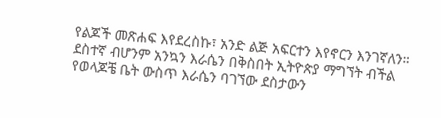የልጆች መጽሐፍ እየደረስኩ፣ አንድ ልጅ አፍርተን እየኖርን እንገኛለን። ደስተኛ ብሆንም አንኳን እራሴን በቅስበት ኢትዮጵያ ማግኘት ብችል የወላጆቼ ቤት ውስጥ እራሴን ባገኘው ደስታውን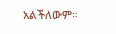አልችለውም።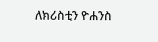ለክሪስቲን ዮሐንስ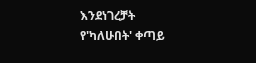እንደነገረቻት
የ'ካለሁበት' ቀጣይ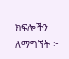ክፍሎችን ለማግኘት ፦